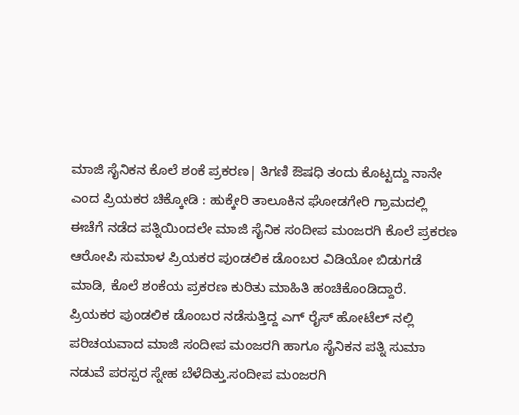ಮಾಜಿ ಸೈನಿಕನ ಕೊಲೆ ಶಂಕೆ ಪ್ರಕರಣ| ತಿಗಣಿ ಔಷಧಿ ತಂದು ಕೊಟ್ಟದ್ದು ನಾನೇ ಎಂದ ಪ್ರಿಯಕರ ಚಿಕ್ಕೋಡಿ : ಹುಕ್ಕೇರಿ ತಾಲೂಕಿನ ಘೋಡಗೇರಿ ಗ್ರಾಮದಲ್ಲಿ ಈಚೆಗೆ ನಡೆದ ಪತ್ನಿಯಿಂದಲೇ ಮಾಜಿ ಸೈನಿಕ ಸಂದೀಪ ಮಂಜರಗಿ ಕೊಲೆ ಪ್ರಕರಣ ಆರೋಪಿ ಸುಮಾಳ ಪ್ರಿಯಕರ ಪುಂಡಲಿಕ ಡೊಂಬರ ವಿಡಿಯೋ ಬಿಡುಗಡೆ ಮಾಡಿ, ಕೊಲೆ ಶಂಕೆಯ ಪ್ರಕರಣ ಕುರಿತು ಮಾಹಿತಿ ಹಂಚಿಕೊಂಡಿದ್ದಾರೆ.
ಪ್ರಿಯಕರ ಪುಂಡಲಿಕ ಡೊಂಬರ ನಡೆಸುತ್ತಿದ್ದ ಎಗ್ ರೈಸ್ ಹೋಟೆಲ್ ನಲ್ಲಿ ಪರಿಚಯವಾದ ಮಾಜಿ ಸಂದೀಪ ಮಂಜರಗಿ ಹಾಗೂ ಸೈನಿಕನ ಪತ್ನಿ ಸುಮಾ ನಡುವೆ ಪರಸ್ಪರ ಸ್ನೇಹ ಬೆಳೆದಿತ್ತು.ಸಂದೀಪ ಮಂಜರಗಿ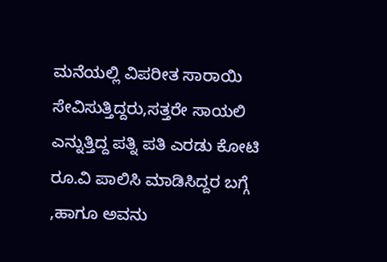ಮನೆಯಲ್ಲಿ ವಿಪರೀತ ಸಾರಾಯಿ ಸೇವಿಸುತ್ತಿದ್ದರು,ಸತ್ತರೇ ಸಾಯಲಿ ಎನ್ನುತ್ತಿದ್ದ ಪತ್ನಿ ಪತಿ ಎರಡು ಕೋಟಿ ರೂ.ವಿ ಪಾಲಿಸಿ ಮಾಡಿಸಿದ್ದರ ಬಗ್ಗೆ ,ಹಾಗೂ ಅವನು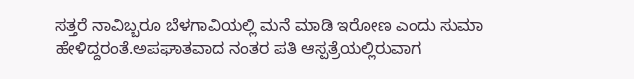ಸತ್ತರೆ ನಾವಿಬ್ಬರೂ ಬೆಳಗಾವಿಯಲ್ಲಿ ಮನೆ ಮಾಡಿ ಇರೋಣ ಎಂದು ಸುಮಾ ಹೇಳಿದ್ದರಂತೆ.ಅಪಘಾತವಾದ ನಂತರ ಪತಿ ಆಸ್ಪತ್ರೆಯಲ್ಲಿರುವಾಗ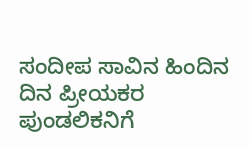ಸಂದೀಪ ಸಾವಿನ ಹಿಂದಿನ ದಿನ ಪ್ರೀಯಕರ ಪುಂಡಲಿಕನಿಗೆ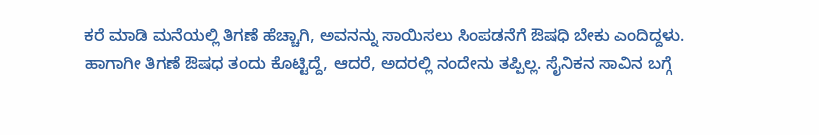ಕರೆ ಮಾಡಿ ಮನೆಯಲ್ಲಿ ತಿಗಣೆ ಹೆಚ್ಚಾಗಿ, ಅವನನ್ನು ಸಾಯಿಸಲು ಸಿಂಪಡನೆಗೆ ಔಷಧಿ ಬೇಕು ಎಂದಿದ್ದಳು.
ಹಾಗಾಗೀ ತಿಗಣೆ ಔಷಧ ತಂದು ಕೊಟ್ಟಿದ್ದೆ, ಆದರೆ, ಅದರಲ್ಲಿ ನಂದೇನು ತಪ್ಪಿಲ್ಲ. ಸೈನಿಕನ ಸಾವಿನ ಬಗ್ಗೆ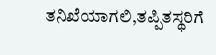ತನಿಖೆಯಾಗಲಿ,ತಪ್ಪಿತಸ್ಥರಿಗೆ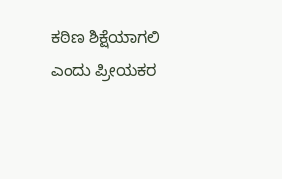ಕಠಿಣ ಶಿಕ್ಷೆಯಾಗಲಿ ಎಂದು ಪ್ರೀಯಕರ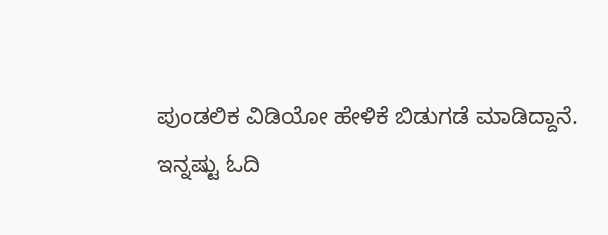ಪುಂಡಲಿಕ ವಿಡಿಯೋ ಹೇಳಿಕೆ ಬಿಡುಗಡೆ ಮಾಡಿದ್ದಾನೆ.
ಇನ್ನಷ್ಟು ಓದಿ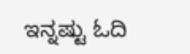ಇನ್ನಷ್ಟು ಓದಿ